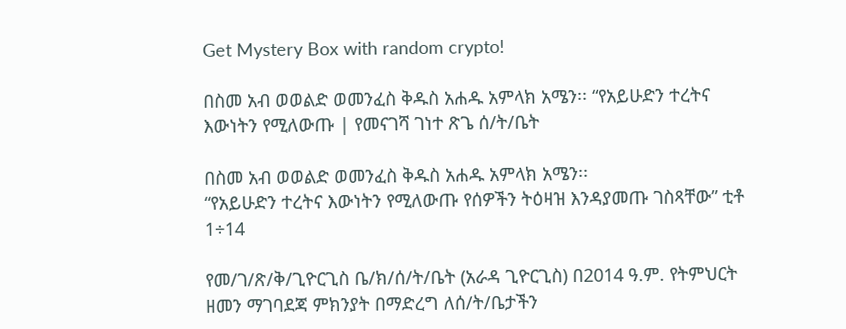Get Mystery Box with random crypto!

በስመ አብ ወወልድ ወመንፈስ ቅዱስ አሐዱ አምላክ አሜን፡፡ “የአይሁድን ተረትና እውነትን የሚለውጡ | የመናገሻ ገነተ ጽጌ ሰ/ት/ቤት

በስመ አብ ወወልድ ወመንፈስ ቅዱስ አሐዱ አምላክ አሜን፡፡
“የአይሁድን ተረትና እውነትን የሚለውጡ የሰዎችን ትዕዛዝ እንዳያመጡ ገስጻቸው” ቲቶ 1÷14

የመ/ገ/ጽ/ቅ/ጊዮርጊስ ቤ/ክ/ሰ/ት/ቤት (አራዳ ጊዮርጊስ) በ2014 ዓ.ም. የትምህርት ዘመን ማገባደጃ ምክንያት በማድረግ ለሰ/ት/ቤታችን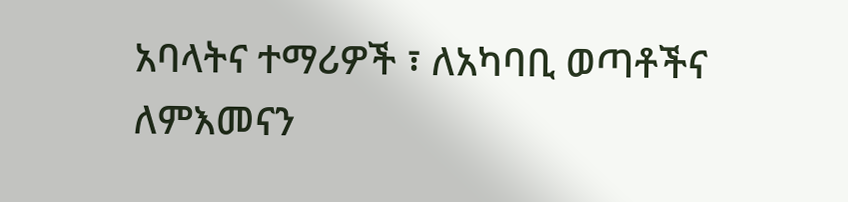አባላትና ተማሪዎች ፣ ለአካባቢ ወጣቶችና ለምእመናን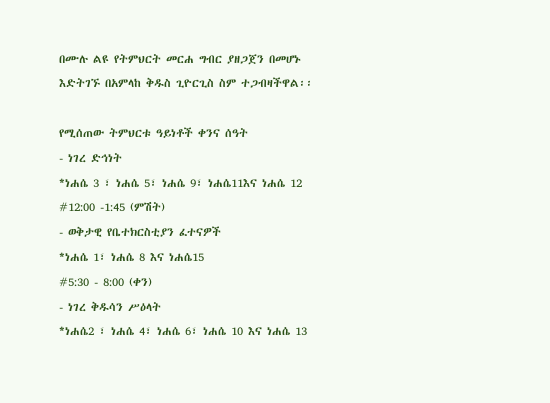በሙሉ ልዩ የትምህርት መርሐ ግብር ያዘጋጀን በመሆኑ እድትገኙ በአምላከ ቅዱስ ጊዮርጊስ ስም ተጋብዛችዋል፡፡

የሚሰጠው ትምህርቱ ዓይነቶች ቀንና ሰዓት
- ነገረ ድኅነት
*ነሐሴ 3 ፣ ነሐሴ 5፣ ነሐሴ 9፣ ነሐሴ11እና ነሐሴ 12
#12:00 -1:45 (ምሽት)
- ወቅታዊ የቤተክርስቲያን ፈተናዎች
*ነሐሴ 1፣ ነሐሴ 8 እና ነሐሴ15
#5:30 - 8:00 (ቀን)
- ነገረ ቅዱሳን ሥዕላት
*ነሐሴ2 ፣ ነሐሴ 4፣ ነሐሴ 6፣ ነሐሴ 10 እና ነሐሴ 13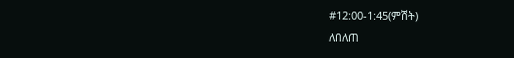#12:00-1:45(ምሽት)
ለበለጠ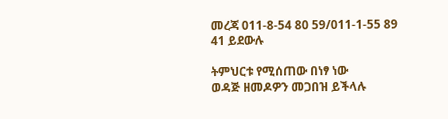መረጃ 011-8-54 80 59/011-1-55 89 41 ይደውሉ

ትምህርቱ የሚሰጠው በነፃ ነው
ወዳጅ ዘመዶዎን መጋበዝ ይችላሉ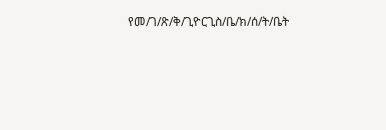የመ/ገ/ጽ/ቅ/ጊዮርጊስ/ቤ/ክ/ሰ/ት/ቤት